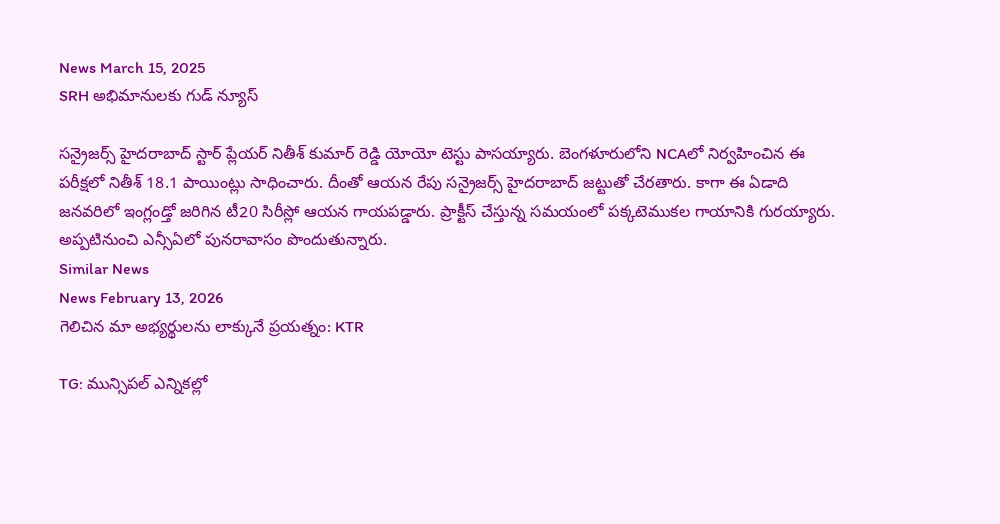News March 15, 2025
SRH అభిమానులకు గుడ్ న్యూస్

సన్రైజర్స్ హైదరాబాద్ స్టార్ ప్లేయర్ నితీశ్ కుమార్ రెడ్డి యోయో టెస్టు పాసయ్యారు. బెంగళూరులోని NCAలో నిర్వహించిన ఈ పరీక్షలో నితీశ్ 18.1 పాయింట్లు సాధించారు. దీంతో ఆయన రేపు సన్రైజర్స్ హైదరాబాద్ జట్టుతో చేరతారు. కాగా ఈ ఏడాది జనవరిలో ఇంగ్లండ్తో జరిగిన టీ20 సిరీస్లో ఆయన గాయపడ్డారు. ప్రాక్టీస్ చేస్తున్న సమయంలో పక్కటెముకల గాయానికి గురయ్యారు. అప్పటినుంచి ఎన్సీఏలో పునరావాసం పొందుతున్నారు.
Similar News
News February 13, 2026
గెలిచిన మా అభ్యర్థులను లాక్కునే ప్రయత్నం: KTR

TG: మున్సిపల్ ఎన్నికల్లో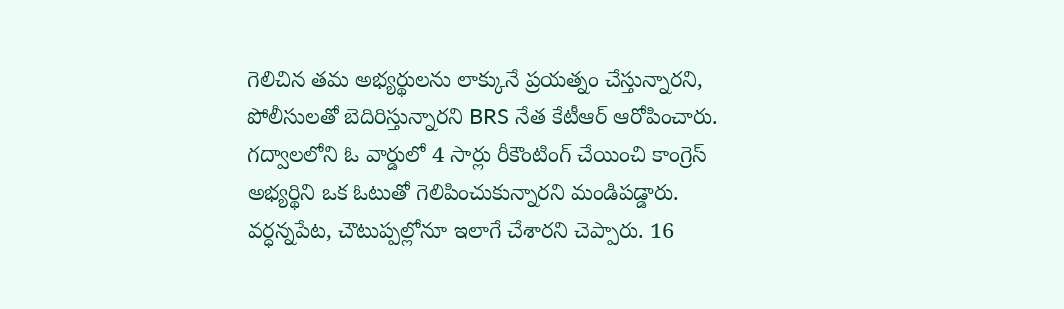గెలిచిన తమ అభ్యర్థులను లాక్కునే ప్రయత్నం చేస్తున్నారని, పోలీసులతో బెదిరిస్తున్నారని BRS నేత కేటీఆర్ ఆరోపించారు. గద్వాలలోని ఓ వార్డులో 4 సార్లు రీకౌంటింగ్ చేయించి కాంగ్రెస్ అభ్యర్థిని ఒక ఓటుతో గెలిపించుకున్నారని మండిపడ్డారు. వర్ధన్నపేట, చౌటుప్పల్లోనూ ఇలాగే చేశారని చెప్పారు. 16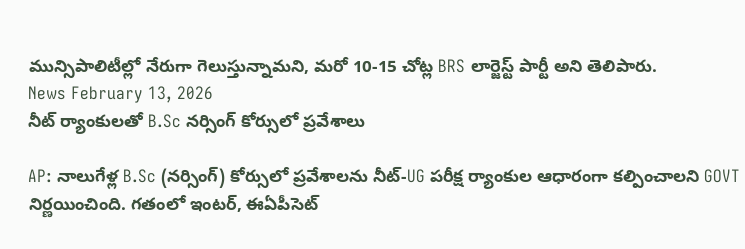మున్సిపాలిటీల్లో నేరుగా గెలుస్తున్నామని, మరో 10-15 చోట్ల BRS లార్జెస్ట్ పార్టీ అని తెలిపారు.
News February 13, 2026
నీట్ ర్యాంకులతో B.Sc నర్సింగ్ కోర్సులో ప్రవేశాలు

AP: నాలుగేళ్ల B.Sc (నర్సింగ్) కోర్సులో ప్రవేశాలను నీట్-UG పరీక్ష ర్యాంకుల ఆధారంగా కల్పించాలని GOVT నిర్ణయించింది. గతంలో ఇంటర్, ఈఏపీసెట్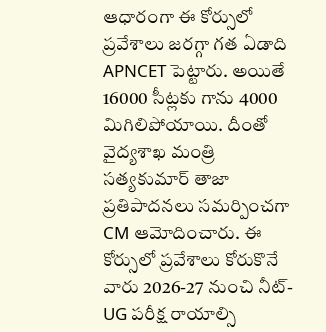ఆధారంగా ఈ కోర్సులో ప్రవేశాలు జరగ్గా గత ఏడాది APNCET పెట్టారు. అయితే 16000 సీట్లకు గాను 4000 మిగిలిపోయాయి. దీంతో వైద్యశాఖ మంత్రి సత్యకుమార్ తాజా ప్రతిపాదనలు సమర్పించగా CM ఆమోదించారు. ఈ కోర్సులో ప్రవేశాలు కోరుకొనే వారు 2026-27 నుంచి నీట్-UG పరీక్ష రాయాల్సి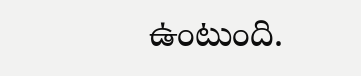ఉంటుంది.